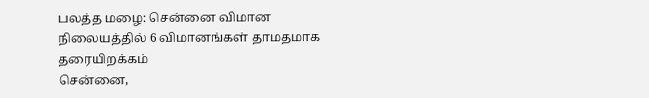பலத்த மழை: சென்னை விமான நிலையத்தில் 6 விமானங்கள் தாமதமாக தரையிறக்கம்
சென்னை,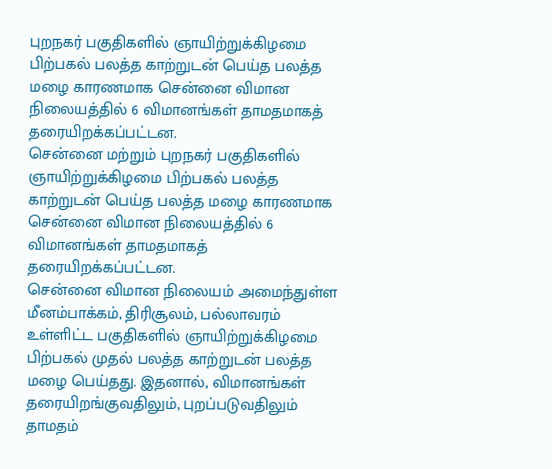புறநகர் பகுதிகளில் ஞாயிற்றுக்கிழமை பிற்பகல் பலத்த காற்றுடன் பெய்த பலத்த மழை காரணமாக சென்னை விமான நிலையத்தில் 6 விமானங்கள் தாமதமாகத் தரையிறக்கப்பட்டன.
சென்னை மற்றும் புறநகர் பகுதிகளில் ஞாயிற்றுக்கிழமை பிற்பகல் பலத்த காற்றுடன் பெய்த பலத்த மழை காரணமாக சென்னை விமான நிலையத்தில் 6 விமானங்கள் தாமதமாகத் தரையிறக்கப்பட்டன.
சென்னை விமான நிலையம் அமைந்துள்ள மீனம்பாக்கம், திரிசூலம், பல்லாவரம் உள்ளிட்ட பகுதிகளில் ஞாயிற்றுக்கிழமை பிற்பகல் முதல் பலத்த காற்றுடன் பலத்த மழை பெய்தது. இதனால், விமானங்கள் தரையிறங்குவதிலும், புறப்படுவதிலும் தாமதம்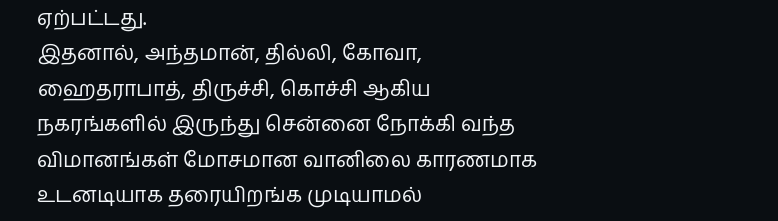ஏற்பட்டது.
இதனால், அந்தமான், தில்லி, கோவா, ஹைதராபாத், திருச்சி, கொச்சி ஆகிய நகரங்களில் இருந்து சென்னை நோக்கி வந்த விமானங்கள் மோசமான வானிலை காரணமாக உடனடியாக தரையிறங்க முடியாமல்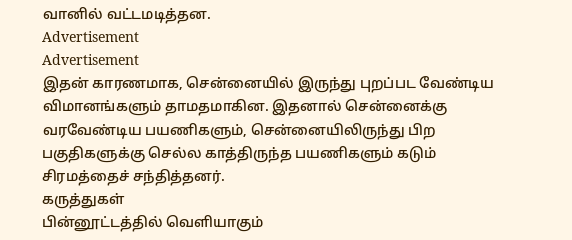வானில் வட்டமடித்தன.
Advertisement
Advertisement
இதன் காரணமாக, சென்னையில் இருந்து புறப்பட வேண்டிய விமானங்களும் தாமதமாகின. இதனால் சென்னைக்கு வரவேண்டிய பயணிகளும், சென்னையிலிருந்து பிற பகுதிகளுக்கு செல்ல காத்திருந்த பயணிகளும் கடும் சிரமத்தைச் சந்தித்தனர்.
கருத்துகள்
பின்னூட்டத்தில் வெளியாகும்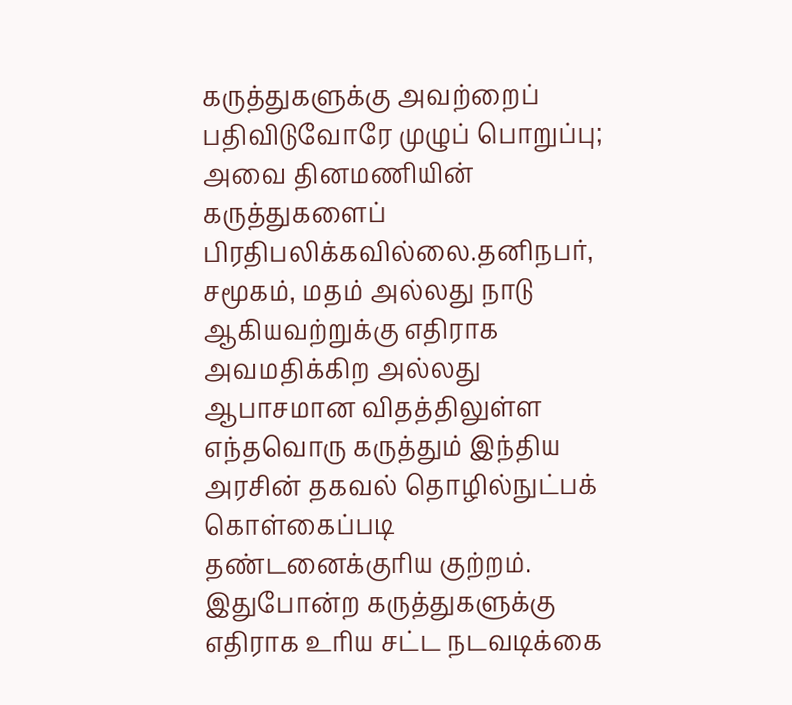கருத்துகளுக்கு அவற்றைப் பதிவிடுவோரே முழுப் பொறுப்பு; அவை தினமணியின் கருத்துகளைப் பிரதிபலிக்கவில்லை.தனிநபர், சமூகம், மதம் அல்லது நாடு ஆகியவற்றுக்கு எதிராக அவமதிக்கிற அல்லது ஆபாசமான விதத்திலுள்ள எந்தவொரு கருத்தும் இந்திய அரசின் தகவல் தொழில்நுட்பக் கொள்கைப்படி தண்டனைக்குரிய குற்றம். இதுபோன்ற கருத்துகளுக்கு எதிராக உரிய சட்ட நடவடிக்கை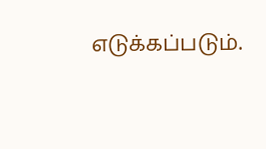எடுக்கப்படும்.